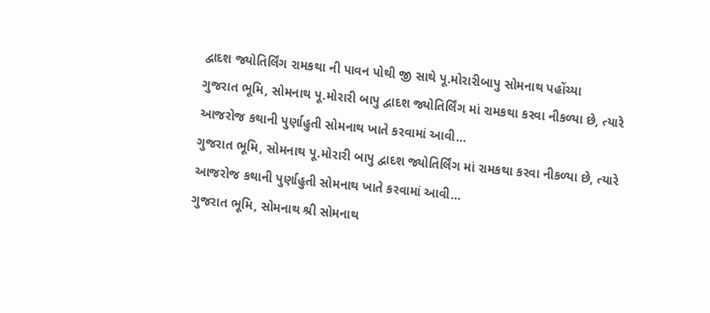દ્વાદશ જ્યોતિર્લિંગ રામકથા ની પાવન પોથી જી સાથે પૂ.મોરારીબાપુ સોમનાથ પહોંચ્યા
ગુજરાત ભૂમિ, સોમનાથ પૂ.મોરારી બાપુ દ્વાદશ જ્યોતિર્લિંગ માં રામકથા કરવા નીકળ્યા છે, ત્યારે આજરોજ કથાની પુર્ણાહુતી સોમનાથ ખાતે કરવામાં આવી…
ગુજરાત ભૂમિ, સોમનાથ પૂ.મોરારી બાપુ દ્વાદશ જ્યોતિર્લિંગ માં રામકથા કરવા નીકળ્યા છે, ત્યારે આજરોજ કથાની પુર્ણાહુતી સોમનાથ ખાતે કરવામાં આવી…
ગુજરાત ભૂમિ, સોમનાથ શ્રી સોમનાથ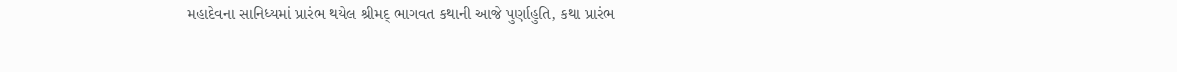મહાદેવના સાનિધ્યમાં પ્રારંભ થયેલ શ્રીમદ્ ભાગવત કથાની આજે પુર્ણાહુતિ, કથા પ્રારંભ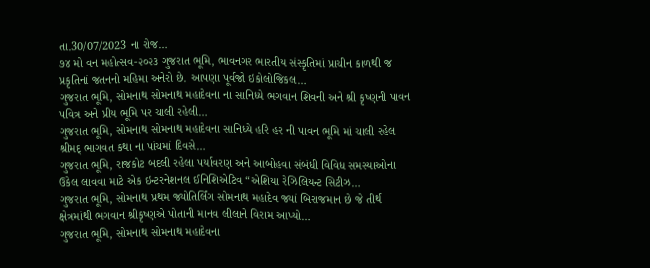તા.30/07/2023 ના રોજ…
૭૪ મો વન મહોત્સવ-૨૦૨૩ ગુજરાત ભૂમિ, ભાવનગર ભારતીય સંસ્કૃતિમાં પ્રાચીન કાળથી જ પ્રકૃતિનાં જતનનો મહિમા અનેરો છે. આપણા પૂર્વજો ઇકોલોજિકલ…
ગુજરાત ભૂમિ, સોમનાથ સોમનાથ મહાદેવના ના સાનિધ્યે ભગવાન શિવની અને શ્રી કૃષ્ણની પાવન પવિત્ર અને પ્રીય ભૂમિ પર ચાલી રહેલી…
ગુજરાત ભૂમિ, સોમનાથ સોમનાથ મહાદેવના સાનિધ્યે હરિ હર ની પાવન ભૂમિ માં ચાલી રહેલ શ્રીમદ્ ભાગવત કથા ના પાંચમાં દિવસે…
ગુજરાત ભૂમિ, રાજકોટ બદલી રહેલા પર્યાવરણ અને આબોહવા સંબંધી વિવિધ સમસ્યાઓના ઉકેલ લાવવા માટે એક ઇન્ટરનેશનલ ઈનિશિએટિવ “એશિયા રેઝિલિયન્ટ સિટીઝ…
ગુજરાત ભૂમિ, સોમનાથ પ્રથમ જ્યોતિર્લિંગ સોમનાથ મહાદેવ જ્યાં બિરાજમાન છે જે તીર્થ ક્ષેત્રમાંથી ભગવાન શ્રીકૃષ્ણએ પોતાની માનવ લીલાને વિરામ આપ્યો…
ગુજરાત ભૂમિ, સોમનાથ સોમનાથ મહાદેવના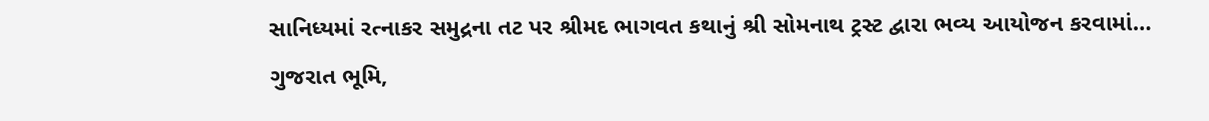સાનિધ્યમાં રત્નાકર સમુદ્રના તટ પર શ્રીમદ ભાગવત કથાનું શ્રી સોમનાથ ટ્રસ્ટ દ્વારા ભવ્ય આયોજન કરવામાં…
ગુજરાત ભૂમિ,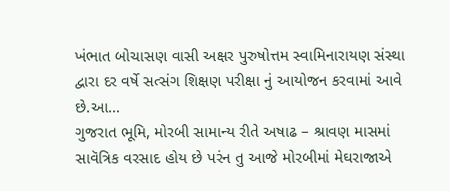ખંભાત બોચાસણ વાસી અક્ષર પુરુષોત્તમ સ્વામિનારાયણ સંસ્થા દ્વારા દર વર્ષે સત્સંગ શિક્ષણ પરીક્ષા નું આયોજન કરવામાં આવે છે.આ…
ગુજરાત ભૂમિ, મોરબી સામાન્ય રીતે અષાઢ – શ્રાવણ માસમાં સાવૅત્રિક વરસાદ હોય છે પરંન તુ આજે મોરબીમાં મેઘરાજાએ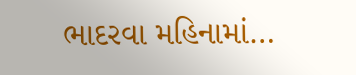ભાદરવા મહિનામાં…